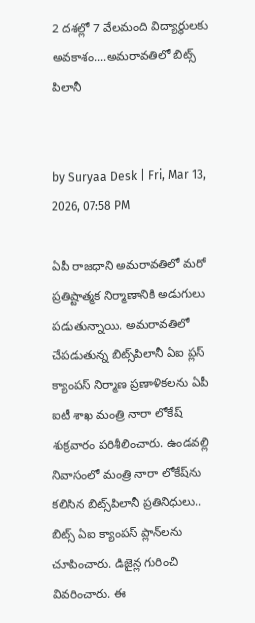2 దశల్లో 7 వేలమంది విద్యార్థులకు అవకాశం....అమరావతిలో బిట్స్ పిలానీ


by Suryaa Desk | Fri, Mar 13, 2026, 07:58 PM

ఏపీ రాజధాని అమరావతిలో మరో ప్రతిష్టాత్మక నిర్మాణానికి అడుగులు పడుతున్నాయి. అమరావతిలో చేపడుతున్న బిట్స్‌పిలానీ ఏఐ ప్లస్ క్యాంపస్ నిర్మాణ ప్రణాళికలను ఏపీ ఐటీ శాఖ మంత్రి నారా లోకేష్ శుక్రవారం పరిశీలించారు. ఉండవల్లి నివాసంలో మంత్రి నారా లోకేష్‌ను కలిసిన బిట్స్‌పిలానీ ప్రతినిధులు.. బిట్స్ ఏఐ క్యాంపస్ ప్లాన్‌లను చూపించారు. డిజైన్ల గురించి వివరించారు. ఈ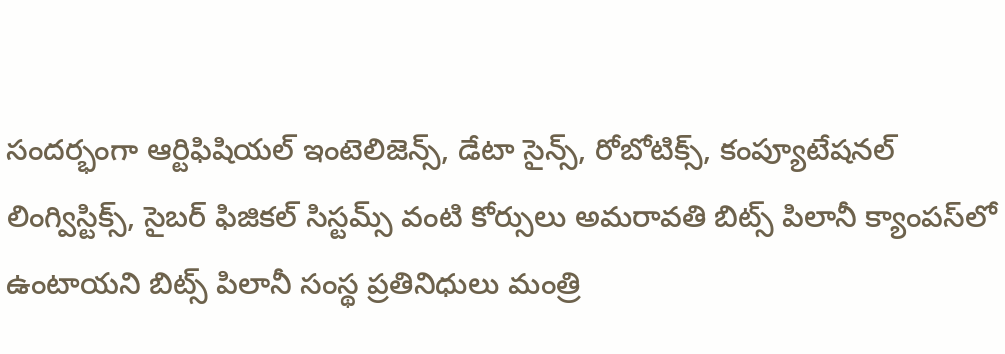సందర్భంగా ఆర్టిఫిషియల్ ఇంటెలిజెన్స్, డేటా సైన్స్, రోబోటిక్స్, కంప్యూటేషనల్ లింగ్విస్టిక్స్, సైబర్ ఫిజికల్ సిస్టమ్స్ వంటి కోర్సులు అమరావతి బిట్స్ పిలానీ క్యాంపస్‌లో ఉంటాయని బిట్స్ పిలానీ సంస్థ ప్రతినిధులు మంత్రి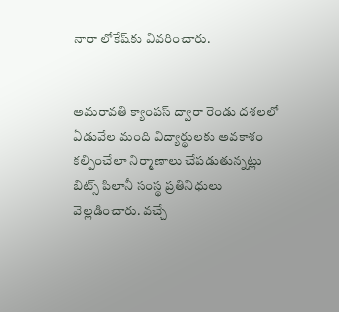నారా లోకేష్‌కు వివరించారు.


అమరావతి క్యాంపస్ ద్వారా రెండు దశలలో ఏడువేల మంది విద్యార్థులకు అవకాశం కల్పించేలా నిర్మాణాలు చేపడుతున్నట్లు బిట్స్ పిలానీ సంస్థ ప్రతినిధులు వెల్లడించారు. వచ్చే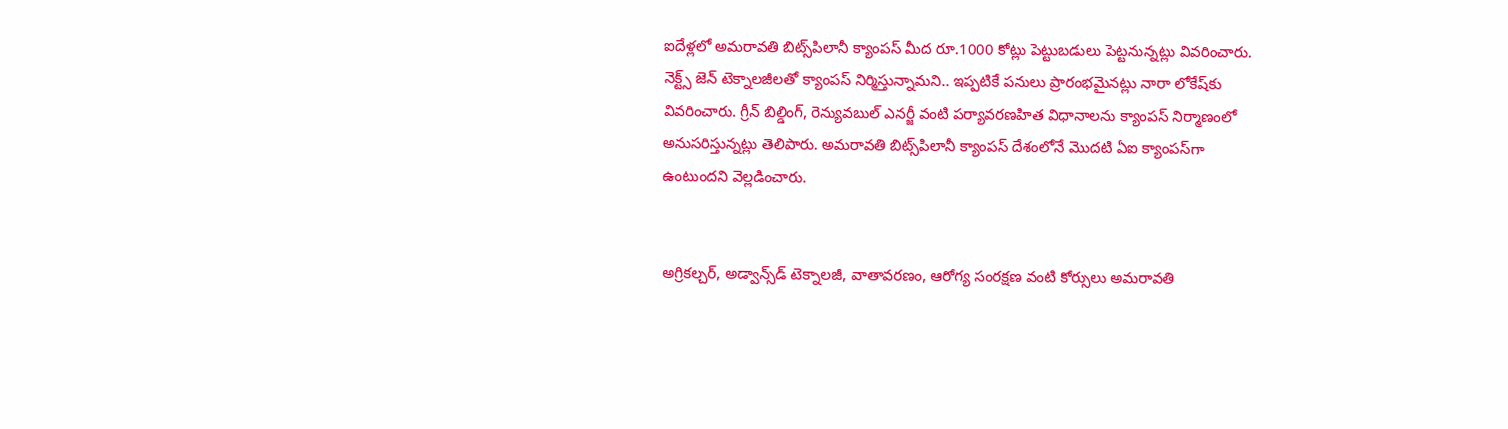ఐదేళ్లలో అమరావతి బిట్స్‌పిలానీ క్యాంపస్ మీద రూ.1000 కోట్లు పెట్టుబడులు పెట్టనున్నట్లు వివరించారు. నెక్ట్స్ జెన్ టెక్నాలజీలతో క్యాంపస్ నిర్మిస్తున్నామని.. ఇప్పటికే పనులు ప్రారంభమైనట్లు నారా లోకేష్‌కు వివరించారు. గ్రీన్ బిల్డింగ్, రెన్యువబుల్ ఎనర్జీ వంటి పర్యావరణహిత విధానాలను క్యాంపస్ నిర్మాణంలో అనుసరిస్తున్నట్లు తెలిపారు. అమరావతి బిట్స్‌పిలానీ క్యాంపస్ దేశంలోనే మొదటి ఏఐ క్యాంపస్‌గా ఉంటుందని వెల్లడించారు.


అగ్రికల్చర్, అడ్వాన్స్‌డ్ టెక్నాలజీ, వాతావరణం, ఆరోగ్య సంరక్షణ వంటి కోర్సులు అమరావతి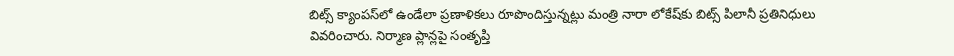బిట్స్‌ క్యాంపస్‌లో ఉండేలా ప్రణాళికలు రూపొందిస్తున్నట్లు మంత్రి నారా లోకేష్‌కు బిట్స్ పిలానీ ప్రతినిధులు వివరించారు. నిర్మాణ ప్లాన్లపై సంతృప్తి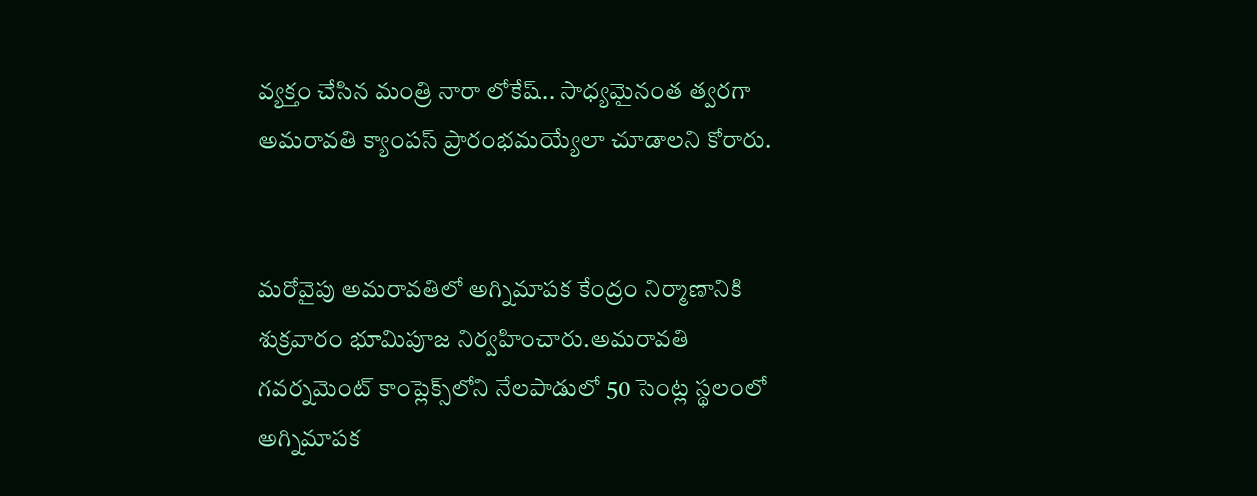వ్యక్తం చేసిన మంత్రి నారా లోకేష్.. సాధ్యమైనంత త్వరగా అమరావతి క్యాంపస్ ప్రారంభమయ్యేలా చూడాలని కోరారు.


మరోవైపు అమరావతిలో అగ్నిమాపక కేంద్రం నిర్మాణానికి శుక్రవారం భూమిపూజ నిర్వహించారు.అమరావతి గవర్నమెంట్ కాంప్లెక్స్‌లోని నేలపాడులో 50 సెంట్ల స్థలంలో అగ్నిమాపక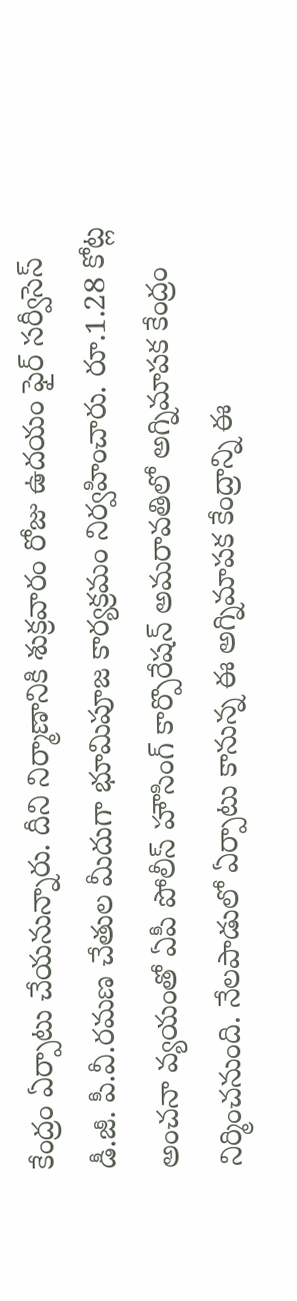కేంద్రం ఏర్పాటు చేయనున్నారు. దీని నిర్మాణానికి శుక్రవారం రోజు ఉదయం ఫైర్ సర్వీసెస్ డీ.జీ. పీ.వీ.రమణ చేతుల మీదుగా భూమిపూజ కార్యక్రమం నిర్వహించారు. రూ.1.28 కోట్ల అంచనా వ్యయంతో ఏపీ పోలీస్ హౌసింగ్ కార్పొరేషన్ అమరావతిలో అగ్నిమాపక కేంద్రం నిర్మించనుంది. నేలపాడులో ఏర్పాటు కానున్న ఈ అగ్నిమాపక కేంద్రాన్ని ఈ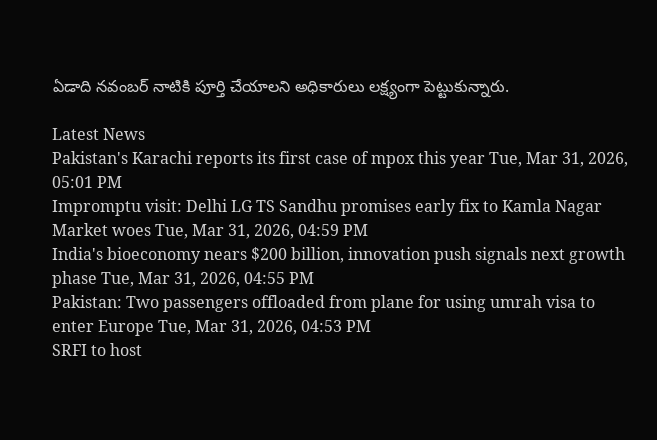ఏడాది నవంబర్ నాటికి పూర్తి చేయాలని అధికారులు లక్ష్యంగా పెట్టుకున్నారు.

Latest News
Pakistan's Karachi reports its first case of mpox this year Tue, Mar 31, 2026, 05:01 PM
Impromptu visit: Delhi LG TS Sandhu promises early fix to Kamla Nagar Market woes Tue, Mar 31, 2026, 04:59 PM
India's bioeconomy nears $200 billion, innovation push signals next growth phase Tue, Mar 31, 2026, 04:55 PM
Pakistan: Two passengers offloaded from plane for using umrah visa to enter Europe Tue, Mar 31, 2026, 04:53 PM
SRFI to host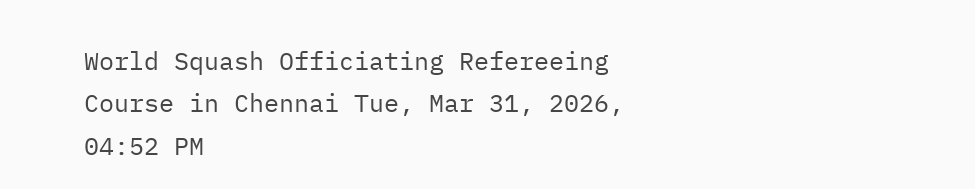World Squash Officiating Refereeing Course in Chennai Tue, Mar 31, 2026, 04:52 PM